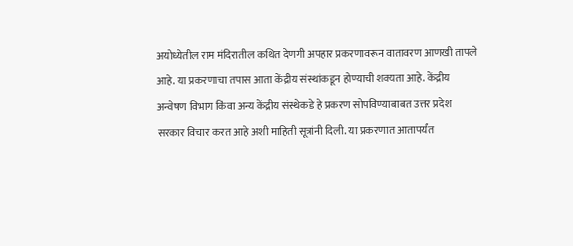अयोध्येतील राम मंदिरातील कथित देणगी अपहार प्रकरणावरून वातावरण आणखी तापले आहे. या प्रकरणाचा तपास आता केंद्रीय संस्थांकडून होण्याची शक्यता आहे. केंद्रीय अन्वेषण विभाग किंवा अन्य केंद्रीय संस्थेकडे हे प्रकरण सोपविण्याबाबत उत्तर प्रदेश सरकार विचार करत आहे अशी माहिती सूत्रांनी दिली. या प्रकरणात आतापर्यंत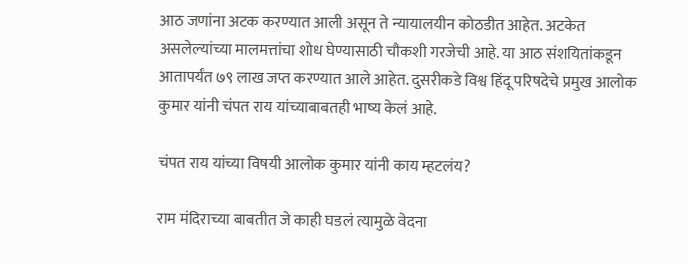आठ जणांना अटक करण्यात आली असून ते न्यायालयीन कोठडीत आहेत. अटकेत असलेल्यांच्या मालमत्तांचा शोध घेण्यासाठी चौकशी गरजेची आहे. या आठ संशयितांकडून आतापर्यंत ७९ लाख जप्त करण्यात आले आहेत. दुसरीकडे विश्व हिंदू परिषदेचे प्रमुख आलोक कुमार यांनी चंपत राय यांच्याबाबतही भाष्य केलं आहे.

चंपत राय यांच्या विषयी आलोक कुमार यांनी काय म्हटलंय?

राम मंदिराच्या बाबतीत जे काही घडलं त्यामुळे वेदना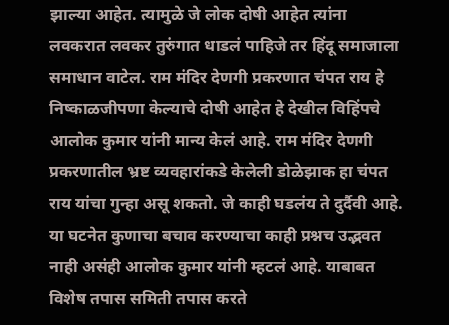झाल्या आहेत. त्यामुळे जे लोक दोषी आहेत त्यांना लवकरात लवकर तुरुंगात धाडलं पाहिजे तर हिंदू समाजाला समाधान वाटेल. राम मंदिर देणगी प्रकरणात चंपत राय हे निष्काळजीपणा केल्याचे दोषी आहेत हे देखील विहिंपचे आलोक कुमार यांनी मान्य केलं आहे. राम मंदिर देणगी प्रकरणातील भ्रष्ट व्यवहारांकडे केलेली डोळेझाक हा चंपत राय यांचा गुन्हा असू शकतो. जे काही घडलंय ते दुर्दैवी आहे. या घटनेत कुणाचा बचाव करण्याचा काही प्रश्नच उद्भवत नाही असंही आलोक कुमार यांनी म्हटलं आहे. याबाबत विशेष तपास समिती तपास करते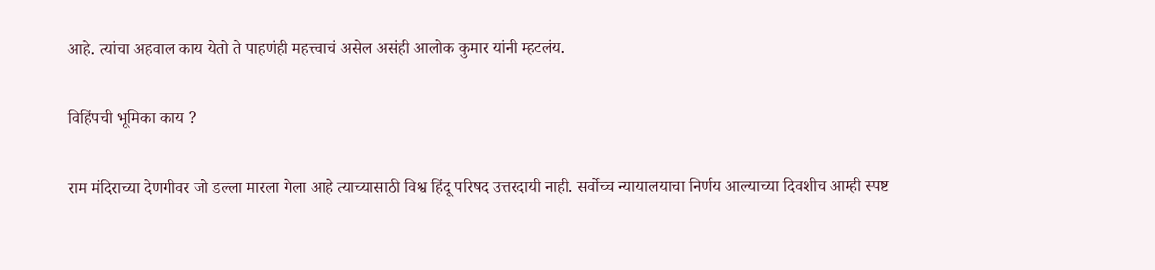आहे. त्यांचा अहवाल काय येतो ते पाहणंही महत्त्वाचं असेल असंही आलोक कुमार यांनी म्हटलंय.

विहिंपची भूमिका काय ?

राम मंदिराच्या देणगीवर जो डल्ला मारला गेला आहे त्याच्यासाठी विश्व हिंदू परिषद उत्तरदायी नाही. सर्वोच्च न्यायालयाचा निर्णय आल्याच्या दिवशीच आम्ही स्पष्ट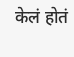केलं होतं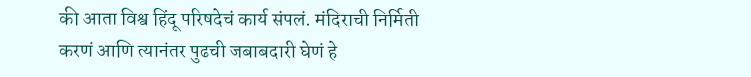की आता विश्व हिंदू परिषदेचं कार्य संपलं. मंदिराची निर्मिती करणं आणि त्यानंतर पुढची जबाबदारी घेणं हे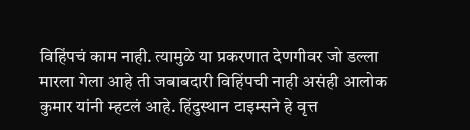विहिंपचं काम नाही. त्यामुळे या प्रकरणात देणगीवर जो डल्ला मारला गेला आहे ती जबाबदारी विहिंपची नाही असंही आलोक कुमार यांनी म्हटलं आहे. हिंदुस्थान टाइम्सने हे वृत्त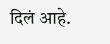दिलं आहे.